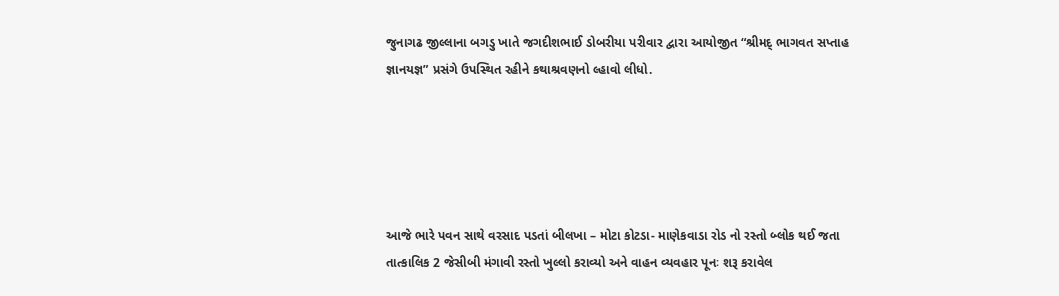જુનાગઢ જીલ્લાના બગડુ ખાતે જગદીશભાઈ ડોબરીયા પરીવાર દ્વારા આયોજીત “શ્રીમદ્ ભાગવત સપ્તાહ જ્ઞાનયજ્ઞ” પ્રસંગે ઉપસ્થિત રહીને કથાશ્રવણનો લ્હાવો લીધો.





આજે ભારે પવન સાથે વરસાદ પડતાં બીલખા – મોટા કોટડા- માણેકવાડા રોડ નો રસ્તો બ્લોક થઈ જતા તાત્કાલિક 2 જેસીબી મંગાવી રસ્તો ખુલ્લો કરાવ્યો અને વાહન વ્યવહાર પૂનઃ શરૂ કરાવેલ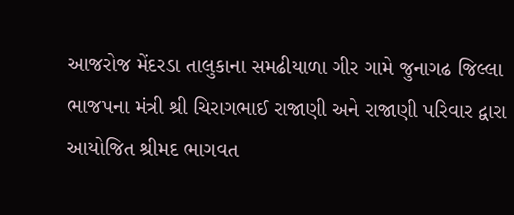આજરોજ મેંદરડા તાલુકાના સમઢીયાળા ગીર ગામે જુનાગઢ જિલ્લા ભાજપના મંત્રી શ્રી ચિરાગભાઈ રાજાણી અને રાજાણી પરિવાર દ્વારા આયોજિત શ્રીમદ ભાગવત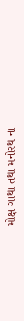મોક્ષ ગાથા તથા મનોરથ ના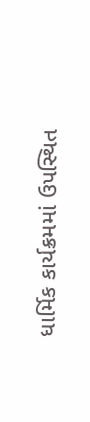ધાર્મિક કાર્યક્રમમાં ઉપસ્થિત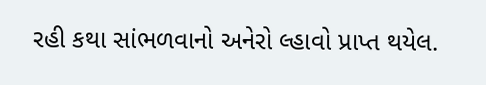રહી કથા સાંભળવાનો અનેરો લ્હાવો પ્રાપ્ત થયેલ.